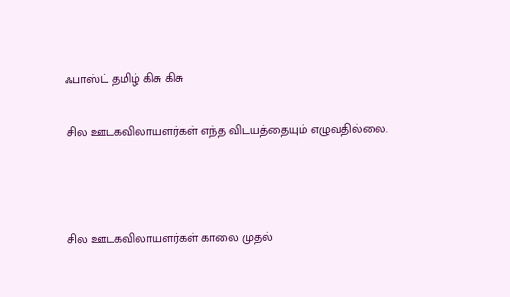ஃபாஸ்ட் தமிழ் கிசு கிசு

சில ஊடகவிலாயளர்கள் எந்த விடயத்தையும் எழுவதில்லை.



சில ஊடகவிலாயளர்கள் காலை முதல்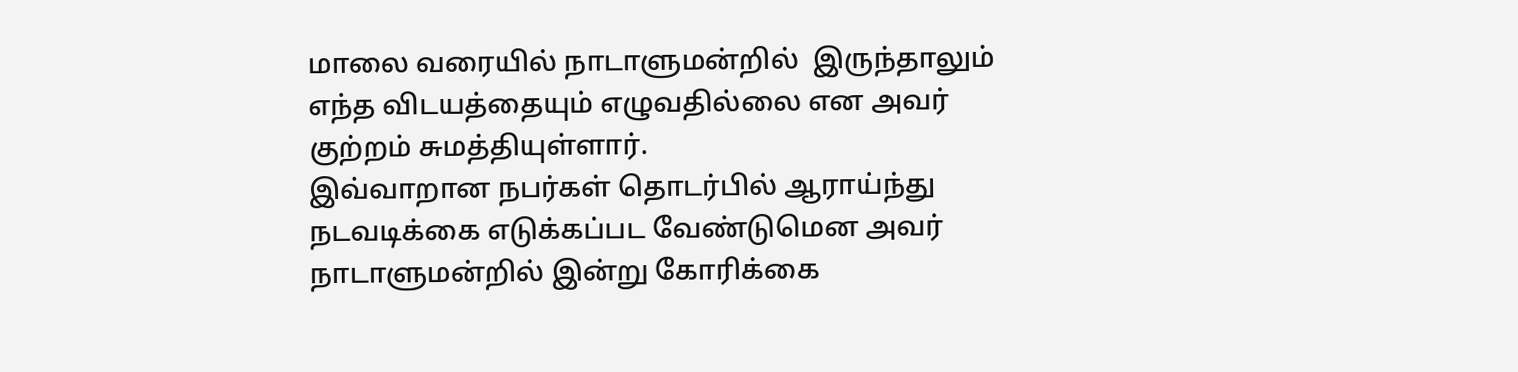மாலை வரையில் நாடாளுமன்றில்  இருந்தாலும் எந்த விடயத்தையும் எழுவதில்லை என அவர் குற்றம் சுமத்தியுள்ளார்.
இவ்வாறான நபர்கள் தொடர்பில் ஆராய்ந்து நடவடிக்கை எடுக்கப்பட வேண்டுமென அவர் நாடாளுமன்றில் இன்று கோரிக்கை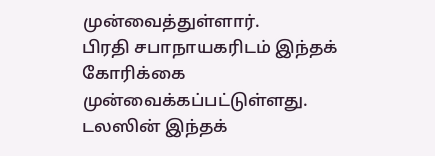முன்வைத்துள்ளார்.
பிரதி சபாநாயகரிடம் இந்தக் கோரிக்கை முன்வைக்கப்பட்டுள்ளது.
டலஸின் இந்தக்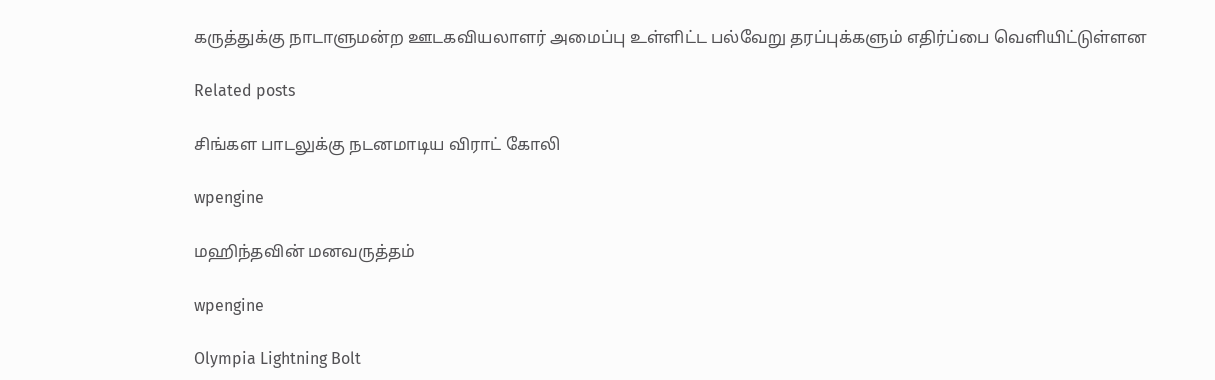கருத்துக்கு நாடாளுமன்ற ஊடகவியலாளர் அமைப்பு உள்ளிட்ட பல்வேறு தரப்புக்களும் எதிர்ப்பை வெளியிட்டுள்ளன

Related posts

சிங்கள பாடலுக்கு நடனமாடிய விராட் கோலி

wpengine

மஹிந்தவின் மனவருத்தம்

wpengine

Olympia Lightning Bolt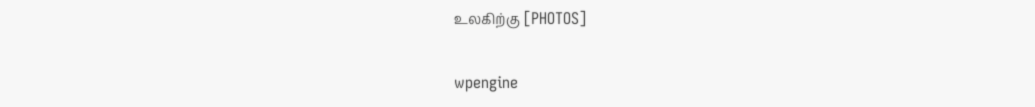உலகிற்கு [PHOTOS]

wpengine